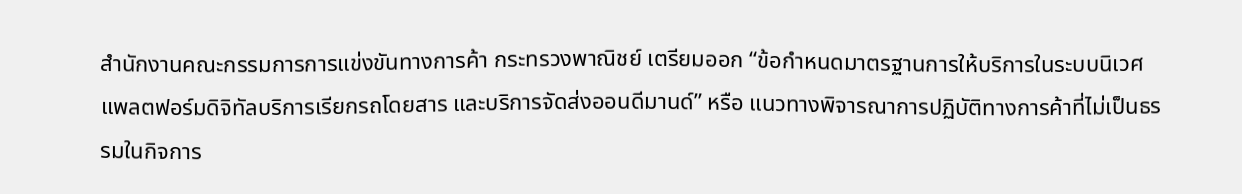สำนักงานคณะกรรมการการแข่งขันทางการค้า กระทรวงพาณิชย์ เตรียมออก “ข้อกำหนดมาตรฐานการให้บริการในระบบนิเวศแพลตฟอร์มดิจิทัลบริการเรียกรถโดยสาร และบริการจัดส่งออนดีมานด์” หรือ แนวทางพิจารณาการปฏิบัติทางการค้าที่ไม่เป็นธรรมในกิจการ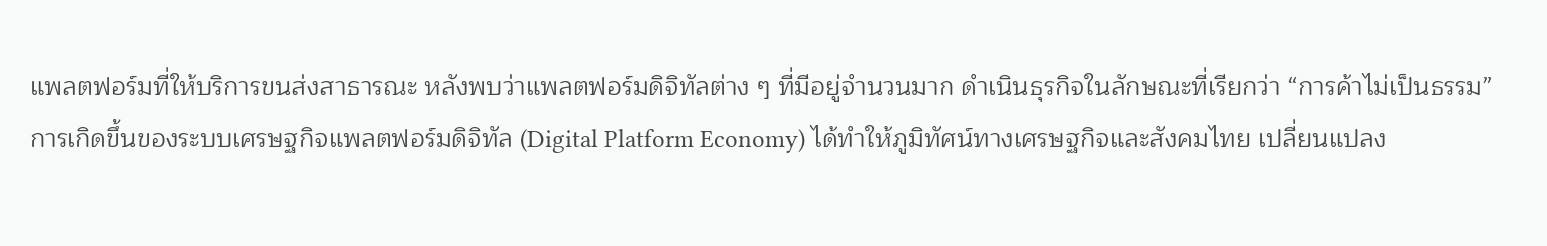แพลตฟอร์มที่ให้บริการขนส่งสาธารณะ หลังพบว่าแพลตฟอร์มดิจิทัลต่าง ๆ ที่มีอยู่จำนวนมาก ดำเนินธุรกิจในลักษณะที่เรียกว่า “การค้าไม่เป็นธรรม”
การเกิดขึ้นของระบบเศรษฐกิจแพลตฟอร์มดิจิทัล (Digital Platform Economy) ได้ทำให้ภูมิทัศน์ทางเศรษฐกิจและสังคมไทย เปลี่ยนแปลง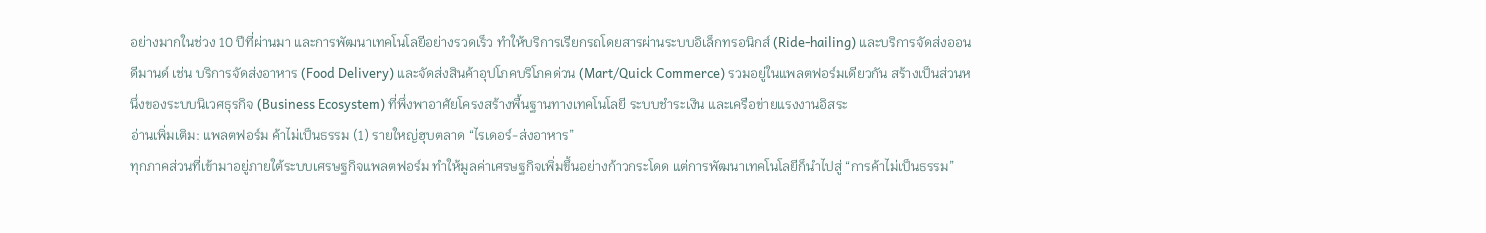อย่างมากในช่วง 10 ปีที่ผ่านมา และการพัฒนาเทคโนโลยีอย่างรวดเร็ว ทำให้บริการเรียกรถโดยสารผ่านระบบอิเล็กทรอนิกส์ (Ride-hailing) และบริการจัดส่งออนดีมานด์ เช่น บริการจัดส่งอาหาร (Food Delivery) และจัดส่งสินค้าอุปโภคบริโภคด่วน (Mart/Quick Commerce) รวมอยู่ในแพลตฟอร์มเดียวกัน สร้างเป็นส่วนหนึ่งของระบบนิเวศธุรกิจ (Business Ecosystem) ที่พึ่งพาอาศัยโครงสร้างพื้นฐานทางเทคโนโลยี ระบบชำระเงิน และเครือข่ายแรงงานอิสระ
อ่านเพิ่มเติม: แพลตฟอร์ม ค้าไม่เป็นธรรม (1) รายใหญ่ฮุบตลาด “ไรเดอร์-ส่งอาหาร”
ทุกภาคส่วนที่เข้ามาอยู่ภายใต้ระบบเศรษฐกิจแพลตฟอร์ม ทำให้มูลค่าเศรษฐกิจเพิ่มขึ้นอย่างก้าวกระโดด แต่การพัฒนาเทคโนโลยีก็นำไปสู่ “การค้าไม่เป็นธรรม”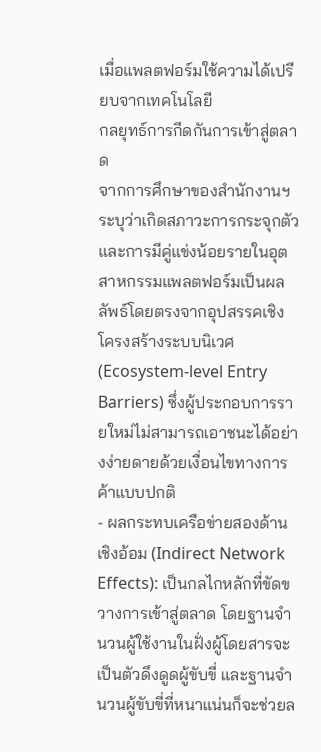เมื่อแพลตฟอร์มใช้ความได้เปรียบจากเทคโนโลยี
กลยุทธ์การกีดกันการเข้าสู่ตลาด
จากการศึกษาของสำนักงานฯ ระบุว่าเกิดสภาวะการกระจุกตัวและการมีคู่แข่งน้อยรายในอุตสาหกรรมแพลตฟอร์มเป็นผลลัพธ์โดยตรงจากอุปสรรคเชิงโครงสร้างระบบนิเวศ (Ecosystem-level Entry Barriers) ซึ่งผู้ประกอบการรายใหม่ไม่สามารถเอาชนะได้อย่างง่ายดายด้วยเงื่อนไขทางการค้าแบบปกติ
- ผลกระทบเครือข่ายสองด้านเชิงอ้อม (Indirect Network Effects): เป็นกลไกหลักที่ขัดขวางการเข้าสู่ตลาด โดยฐานจำนวนผู้ใช้งานในฝั่งผู้โดยสารจะเป็นตัวดึงดูดผู้ขับขี่ และฐานจำนวนผู้ขับขี่ที่หนาแน่นก็จะช่วยล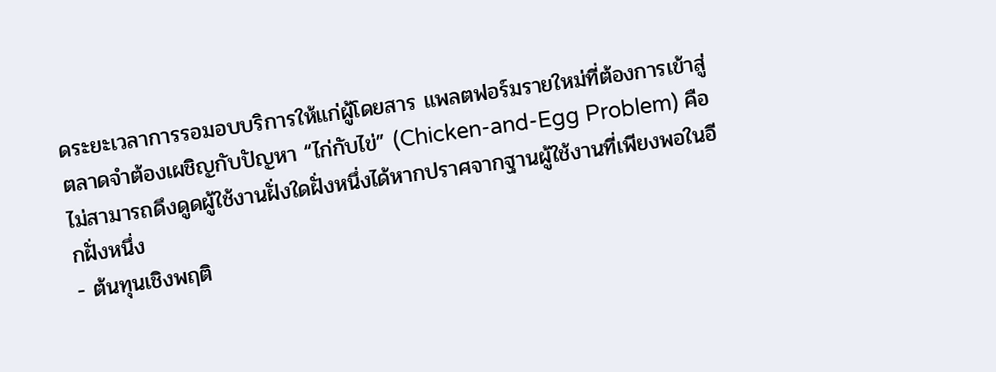ดระยะเวลาการรอมอบบริการให้แก่ผู้โดยสาร แพลตฟอร์มรายใหม่ที่ต้องการเข้าสู่ตลาดจำต้องเผชิญกับปัญหา “ไก่กับไข่” (Chicken-and-Egg Problem) คือไม่สามารถดึงดูดผู้ใช้งานฝั่งใดฝั่งหนึ่งได้หากปราศจากฐานผู้ใช้งานที่เพียงพอในอีกฝั่งหนึ่ง
- ต้นทุนเชิงพฤติ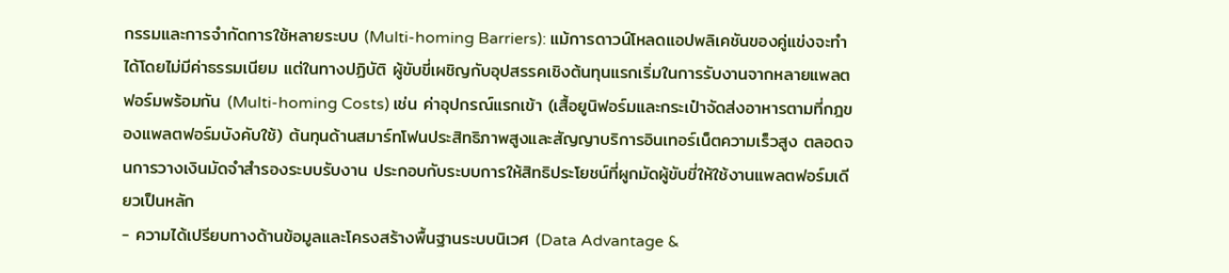กรรมและการจำกัดการใช้หลายระบบ (Multi-homing Barriers): แม้การดาวน์โหลดแอปพลิเคชันของคู่แข่งจะทำได้โดยไม่มีค่าธรรมเนียม แต่ในทางปฏิบัติ ผู้ขับขี่เผชิญกับอุปสรรคเชิงต้นทุนแรกเริ่มในการรับงานจากหลายแพลตฟอร์มพร้อมกัน (Multi-homing Costs) เช่น ค่าอุปกรณ์แรกเข้า (เสื้อยูนิฟอร์มและกระเป๋าจัดส่งอาหารตามที่กฎของแพลตฟอร์มบังคับใช้) ต้นทุนด้านสมาร์ทโฟนประสิทธิภาพสูงและสัญญาบริการอินเทอร์เน็ตความเร็วสูง ตลอดจนการวางเงินมัดจำสำรองระบบรับงาน ประกอบกับระบบการให้สิทธิประโยชน์ที่ผูกมัดผู้ขับขี่ให้ใช้งานแพลตฟอร์มเดียวเป็นหลัก
- ความได้เปรียบทางด้านข้อมูลและโครงสร้างพื้นฐานระบบนิเวศ (Data Advantage &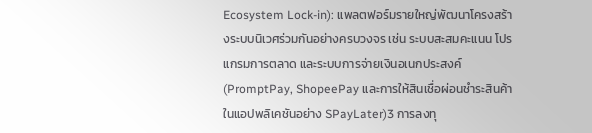Ecosystem Lock-in): แพลตฟอร์มรายใหญ่พัฒนาโครงสร้างระบบนิเวศร่วมกันอย่างครบวงจร เช่น ระบบสะสมคะแนน โปรแกรมการตลาด และระบบการจ่ายเงินอเนกประสงค์ (PromptPay, ShopeePay และการให้สินเชื่อผ่อนชำระสินค้าในแอปพลิเคชันอย่าง SPayLater)3 การลงทุ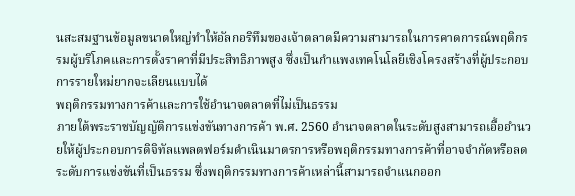นสะสมฐานข้อมูลขนาดใหญ่ทำให้อัลกอริทึมของเจ้าตลาดมีความสามารถในการคาดการณ์พฤติกรรมผู้บริโภคและการตั้งราคาที่มีประสิทธิภาพสูง ซึ่งเป็นกำแพงเทคโนโลยีเชิงโครงสร้างที่ผู้ประกอบการรายใหม่ยากจะเลียนแบบได้
พฤติกรรมทางการค้าและการใช้อำนาจตลาดที่ไม่เป็นธรรม
ภายใต้พระราชบัญญัติการแข่งขันทางการค้า พ.ศ. 2560 อำนาจตลาดในระดับสูงสามารถเอื้ออำนวยให้ผู้ประกอบการดิจิทัลแพลตฟอร์มดำเนินมาตรการหรือพฤติกรรมทางการค้าที่อาจจำกัดหรือลดระดับการแข่งขันที่เป็นธรรม ซึ่งพฤติกรรมทางการค้าเหล่านี้สามารถจำแนกออก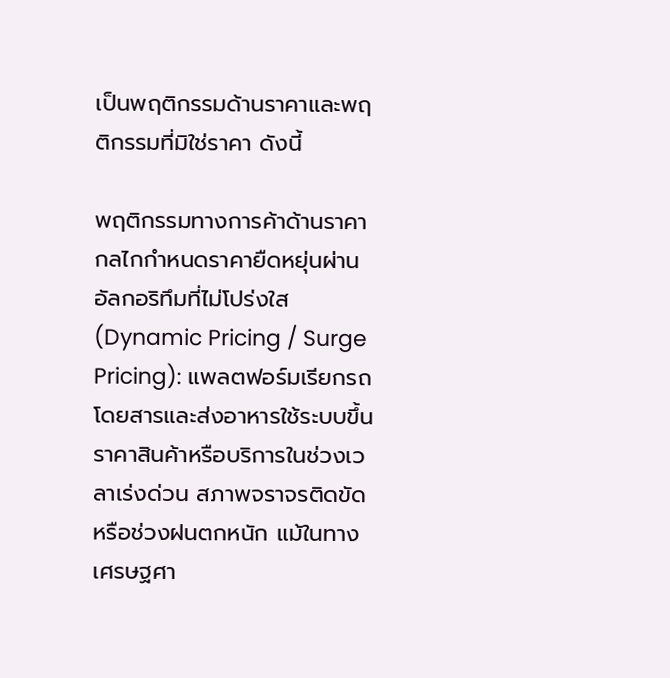เป็นพฤติกรรมด้านราคาและพฤติกรรมที่มิใช่ราคา ดังนี้

พฤติกรรมทางการค้าด้านราคา
กลไกกำหนดราคายืดหยุ่นผ่านอัลกอริทึมที่ไม่โปร่งใส (Dynamic Pricing / Surge Pricing): แพลตฟอร์มเรียกรถโดยสารและส่งอาหารใช้ระบบขึ้นราคาสินค้าหรือบริการในช่วงเวลาเร่งด่วน สภาพจราจรติดขัด หรือช่วงฝนตกหนัก แม้ในทางเศรษฐศา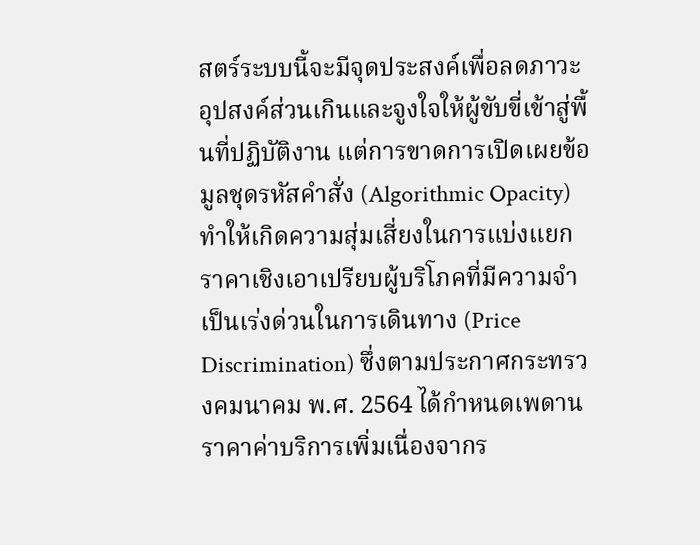สตร์ระบบนี้จะมีจุดประสงค์เพื่อลดภาวะอุปสงค์ส่วนเกินและจูงใจให้ผู้ขับขี่เข้าสู่พื้นที่ปฏิบัติงาน แต่การขาดการเปิดเผยข้อมูลชุดรหัสคำสั่ง (Algorithmic Opacity) ทำให้เกิดความสุ่มเสี่ยงในการแบ่งแยกราคาเชิงเอาเปรียบผู้บริโภคที่มีความจำเป็นเร่งด่วนในการเดินทาง (Price Discrimination) ซึ่งตามประกาศกระทรวงคมนาคม พ.ศ. 2564 ได้กำหนดเพดานราคาค่าบริการเพิ่มเนื่องจากร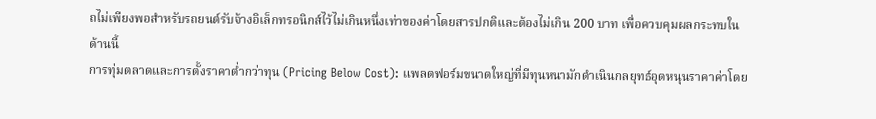ถไม่เพียงพอสำหรับรถยนต์รับจ้างอิเล็กทรอนิกส์ไว้ไม่เกินหนึ่งเท่าของค่าโดยสารปกติและต้องไม่เกิน 200 บาท เพื่อควบคุมผลกระทบในด้านนี้
การทุ่มตลาดและการตั้งราคาต่ำกว่าทุน (Pricing Below Cost): แพลตฟอร์มขนาดใหญ่ที่มีทุนหนามักดำเนินกลยุทธ์อุดหนุนราคาค่าโดย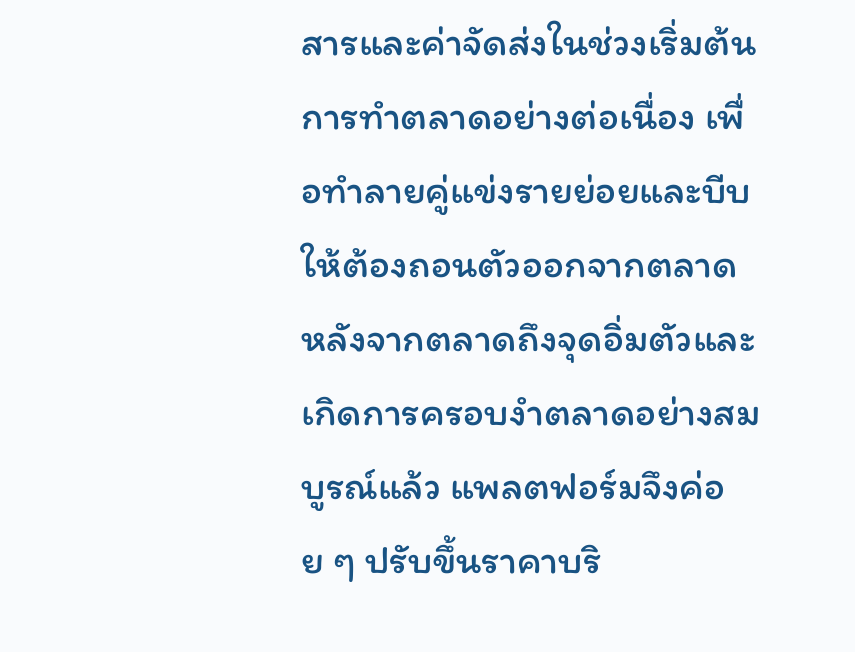สารและค่าจัดส่งในช่วงเริ่มต้นการทำตลาดอย่างต่อเนื่อง เพื่อทำลายคู่แข่งรายย่อยและบีบให้ต้องถอนตัวออกจากตลาด หลังจากตลาดถึงจุดอิ่มตัวและเกิดการครอบงำตลาดอย่างสมบูรณ์แล้ว แพลตฟอร์มจึงค่อย ๆ ปรับขึ้นราคาบริ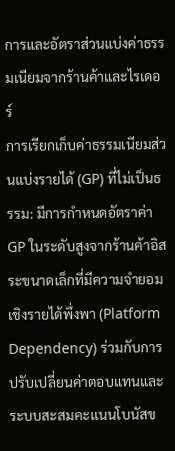การและอัตราส่วนแบ่งค่าธรรมเนียมจากร้านค้าและไรเดอร์
การเรียกเก็บค่าธรรมเนียมส่วนแบ่งรายได้ (GP) ที่ไม่เป็นธรรม: มีการกำหนดอัตราค่า GP ในระดับสูงจากร้านค้าอิสระขนาดเล็กที่มีความจำยอมเชิงรายได้พึ่งพา (Platform Dependency) ร่วมกับการปรับเปลี่ยนค่าตอบแทนและระบบสะสมคะแนนโบนัสข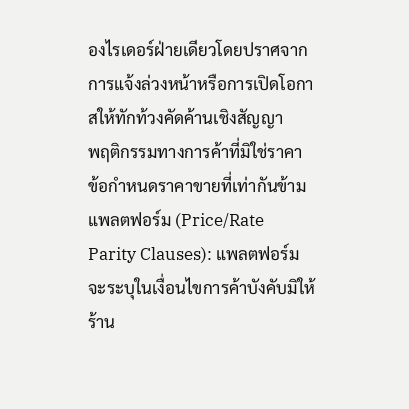องไรเดอร์ฝ่ายเดียวโดยปราศจากการแจ้งล่วงหน้าหรือการเปิดโอกาสให้ทักท้วงคัดค้านเชิงสัญญา
พฤติกรรมทางการค้าที่มิใช่ราคา
ข้อกำหนดราคาขายที่เท่ากันข้ามแพลตฟอร์ม (Price/Rate Parity Clauses): แพลตฟอร์มจะระบุในเงื่อนไขการค้าบังคับมิให้ร้าน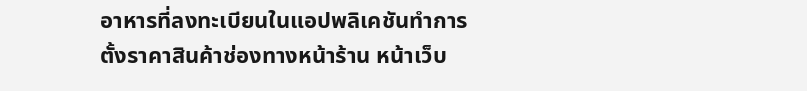อาหารที่ลงทะเบียนในแอปพลิเคชันทำการตั้งราคาสินค้าช่องทางหน้าร้าน หน้าเว็บ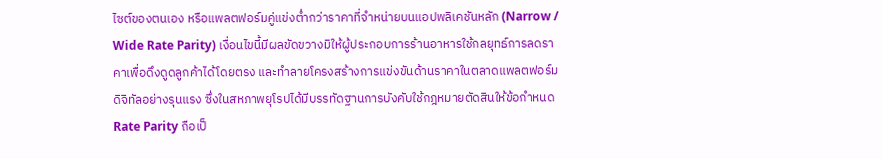ไซต์ของตนเอง หรือแพลตฟอร์มคู่แข่งต่ำกว่าราคาที่จำหน่ายบนแอปพลิเคชันหลัก (Narrow / Wide Rate Parity) เงื่อนไขนี้มีผลขัดขวางมิให้ผู้ประกอบการร้านอาหารใช้กลยุทธ์การลดราคาเพื่อดึงดูดลูกค้าได้โดยตรง และทำลายโครงสร้างการแข่งขันด้านราคาในตลาดแพลตฟอร์มดิจิทัลอย่างรุนแรง ซึ่งในสหภาพยุโรปได้มีบรรทัดฐานการบังคับใช้กฎหมายตัดสินให้ข้อกำหนด Rate Parity ถือเป็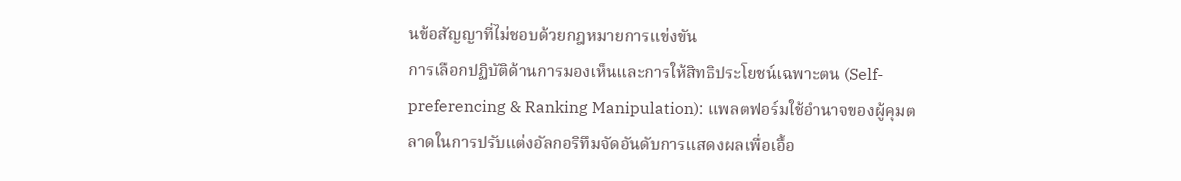นข้อสัญญาที่ไม่ชอบด้วยกฎหมายการแข่งขัน
การเลือกปฏิบัติด้านการมองเห็นและการให้สิทธิประโยชน์เฉพาะตน (Self-preferencing & Ranking Manipulation): แพลตฟอร์มใช้อำนาจของผู้คุมตลาดในการปรับแต่งอัลกอริทึมจัดอันดับการแสดงผลเพื่อเอื้อ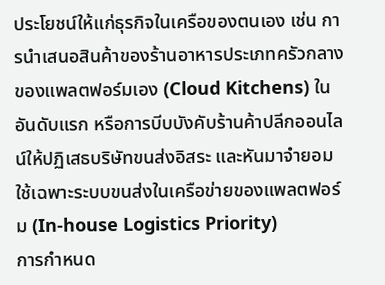ประโยชน์ให้แก่ธุรกิจในเครือของตนเอง เช่น การนำเสนอสินค้าของร้านอาหารประเภทครัวกลางของแพลตฟอร์มเอง (Cloud Kitchens) ในอันดับแรก หรือการบีบบังคับร้านค้าปลีกออนไลน์ให้ปฏิเสธบริษัทขนส่งอิสระ และหันมาจำยอมใช้เฉพาะระบบขนส่งในเครือข่ายของแพลตฟอร์ม (In-house Logistics Priority)
การกำหนด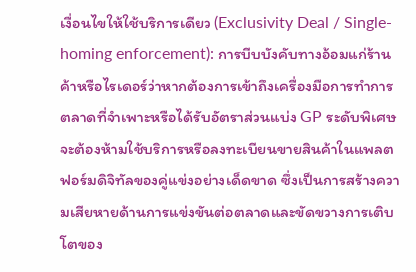เงื่อนไขให้ใช้บริการเดียว (Exclusivity Deal / Single-homing enforcement): การบีบบังคับทางอ้อมแก่ร้านค้าหรือไรเดอร์ว่าหากต้องการเข้าถึงเครื่องมือการทำการตลาดที่จำเพาะหรือได้รับอัตราส่วนแบ่ง GP ระดับพิเศษ จะต้องห้ามใช้บริการหรือลงทะเบียนขายสินค้าในแพลตฟอร์มดิจิทัลของคู่แข่งอย่างเด็ดขาด ซึ่งเป็นการสร้างความเสียหายด้านการแข่งขันต่อตลาดและขัดขวางการเติบโตของ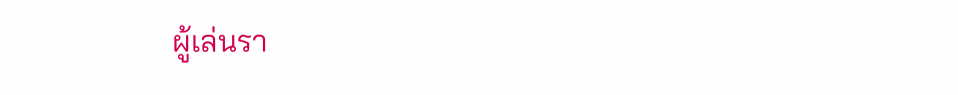ผู้เล่นรา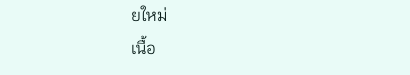ยใหม่
เนื้อ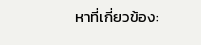หาที่เกี่ยวข้อง: